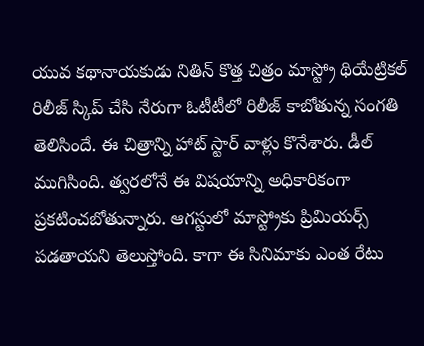యువ కథానాయకుడు నితిన్ కొత్త చిత్రం మాస్ట్రో థియేట్రికల్ రిలీజ్ స్కిప్ చేసి నేరుగా ఓటీటీలో రిలీజ్ కాబోతున్న సంగతి తెలిసిందే. ఈ చిత్రాన్ని హాట్ స్టార్ వాళ్లు కొనేశారు. డీల్ ముగిసింది. త్వరలోనే ఈ విషయాన్ని అధికారికంగా ప్రకటించబోతున్నారు. ఆగస్టులో మాస్ట్రోకు ప్రిమియర్స్ పడతాయని తెలుస్తోంది. కాగా ఈ సినిమాకు ఎంత రేటు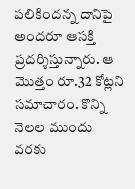పలికిందన్న దానిపై అందరూ ఆసక్తి ప్రదర్శిస్తున్నారు. ఆ మొత్తం రూ.32 కోట్లని సమాచారం. కొన్ని నెలల ముందు వరకు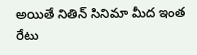అయితే నితిన్ సినిమా మీద ఇంత రేటు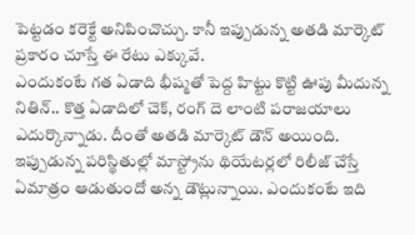పెట్టడం కరెక్టే అనిపించొచ్చు. కానీ ఇప్పుడున్న అతడి మార్కెట్ ప్రకారం చూస్తే ఈ రేటు ఎక్కువే.
ఎందుకంటే గత ఏడాది భీష్మతో పెద్ద హిట్టు కొట్టి ఊపు మీదున్న నితిన్.. కొత్త ఏడాదిలో చెక్, రంగ్ దె లాంటి పరాజయాలు ఎదుర్కొన్నాడు. దీంతో అతడి మార్కెట్ డౌన్ అయింది. ఇప్పుడున్న పరిస్థితుల్లో మాస్ట్రోను థియేటర్లలో రిలీజ్ చేస్తే ఏమాత్రం ఆడుతుందో అన్న డౌట్లున్నాయి. ఎందుకంటే ఇది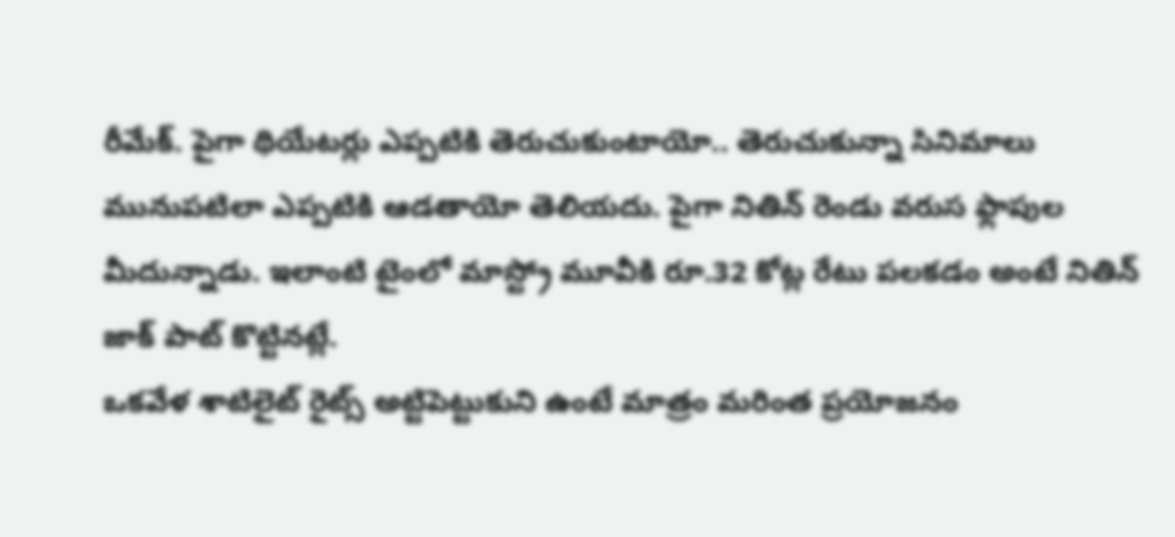రీమేక్. పైగా థియేటర్లు ఎప్పటికి తెరుచుకుంటాయో.. తెరుచుకున్నా సినిమాలు మునుపటిలా ఎప్పటికి ఆడతాయో తెలియదు. పైగా నితిన్ రెండు వరుస ఫ్లాపుల మీదున్నాడు. ఇలాంటి టైంలో మాస్ట్రో మూవీకి రూ.32 కోట్ల రేటు పలకడం అంటే నితిన్ జాక్ పాట్ కొట్టినట్లే.
ఒకవేళ శాటిలైట్ రైట్స్ అట్టిపెట్టుకుని ఉంటే మాత్రం మరింత ప్రయోజనం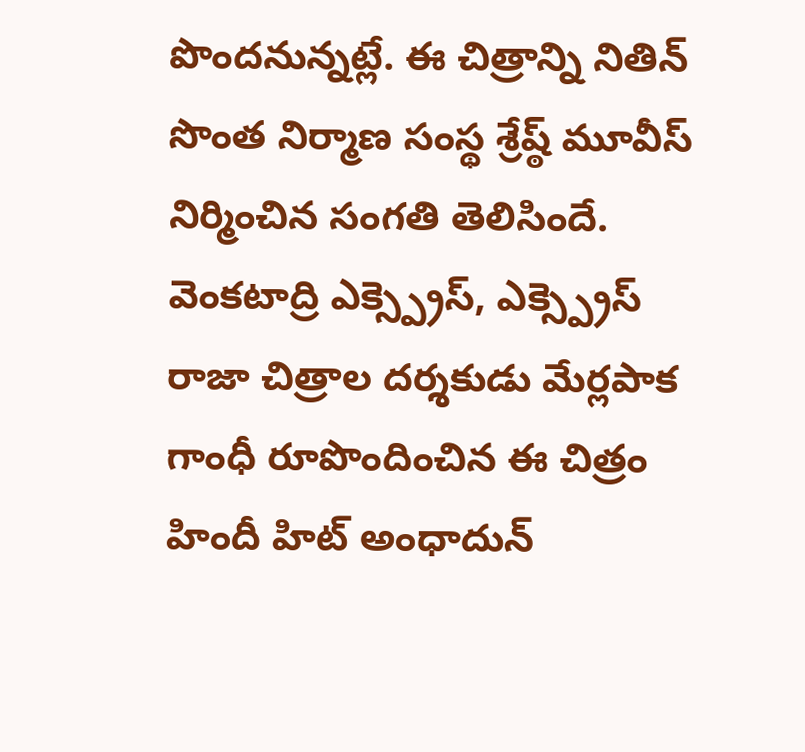పొందనున్నట్లే. ఈ చిత్రాన్ని నితిన్ సొంత నిర్మాణ సంస్థ శ్రేష్ఠ్ మూవీస్ నిర్మించిన సంగతి తెలిసిందే. వెంకటాద్రి ఎక్స్ప్రెస్, ఎక్స్ప్రెస్ రాజా చిత్రాల దర్శకుడు మేర్లపాక గాంధీ రూపొందించిన ఈ చిత్రం హిందీ హిట్ అంధాదున్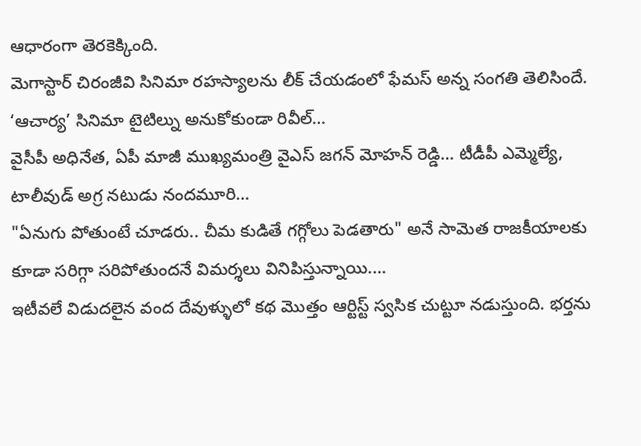ఆధారంగా తెరకెక్కింది.
మెగాస్టార్ చిరంజీవి సినిమా రహస్యాలను లీక్ చేయడంలో ఫేమస్ అన్న సంగతి తెలిసిందే. ‘ఆచార్య’ సినిమా టైటిల్ను అనుకోకుండా రివీల్…
వైసీపీ అధినేత, ఏపీ మాజీ ముఖ్యమంత్రి వైఎస్ జగన్ మోహన్ రెడ్డి… టీడీపీ ఎమ్మెల్యే, టాలీవుడ్ అగ్ర నటుడు నందమూరి…
"ఏనుగు పోతుంటే చూడరు.. చీమ కుడితే గగ్గోలు పెడతారు" అనే సామెత రాజకీయాలకు కూడా సరిగ్గా సరిపోతుందనే విమర్శలు వినిపిస్తున్నాయి.…
ఇటీవలే విడుదలైన వంద దేవుళ్ళులో కథ మొత్తం ఆర్టిస్ట్ స్వసిక చుట్టూ నడుస్తుంది. భర్తను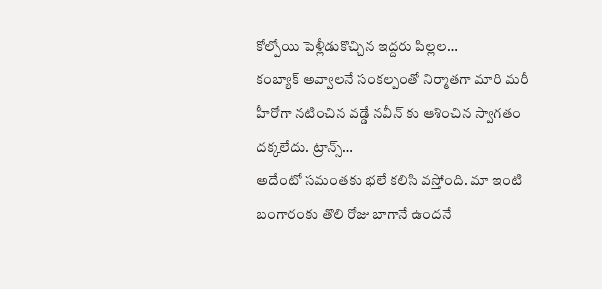కోల్పోయి పెళ్లీడుకొచ్చిన ఇద్దరు పిల్లల…
కంబ్యాక్ అవ్వాలనే సంకల్పంతో నిర్మాతగా మారి మరీ హీరోగా నటించిన వడ్డే నవీన్ కు ఆశించిన స్వాగతం దక్కలేదు. ట్రాన్స్…
అదేంటో సమంతకు భలే కలిసి వస్తోంది. మా ఇంటి బంగారంకు తొలి రోజు బాగానే ఉందనే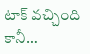టాక్ వచ్చింది కానీ…